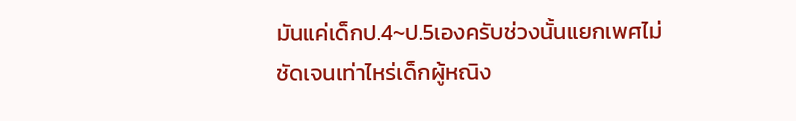มันแค่เด็กป.4~ป.5เองครับช่วงนั้นแยกเพศไม่ชัดเจนเท่าไหร่เด็กผู้หณิง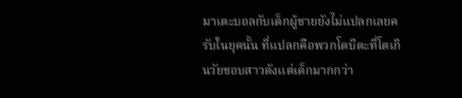มาเตะบอลกับเด็กผู้ชายยังไม่แปลกเลยครับในยุคนั้น ที่แปลกคือพวกโดบีตะที่โตเกินวัยชอบสาวตังเเต่เด็กมากกว่า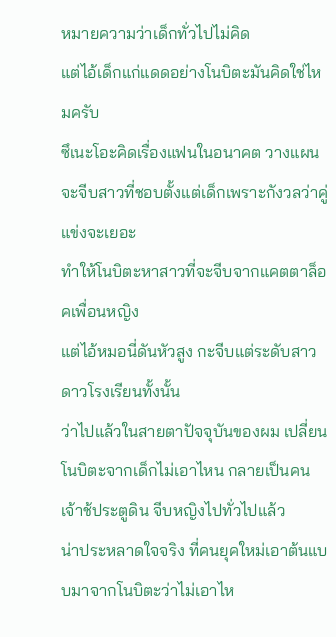หมายความว่าเด็กทั่วไปไม่คิด
แต่ไอ้เด็กแก่แดดอย่างโนบิตะมันคิดใช่ไหมครับ
ซึเนะโอะคิดเรื่องแฟนในอนาคต วางแผนจะจีบสาวที่ชอบตั้งแต่เด็กเพราะกังวลว่าคู่แข่งจะเยอะ
ทำให้โนบิตะหาสาวที่จะจีบจากแคตตาล็อคเพื่อนหญิง
แต่ไอ้หมอนี่ดันหัวสูง กะจีบแต่ระดับสาวดาวโรงเรียนทั้งนั้น
ว่าไปแล้วในสายตาปัจจุบันของผม เปลี่ยนโนบิตะจากเด็กไม่เอาไหน กลายเป็นคนเจ้าช้ประตูดิน จีบหญิงไปทั่วไปแล้ว
น่าประหลาดใจจริง ที่คนยุคใหม่เอาต้นแบบมาจากโนบิตะว่าไม่เอาไห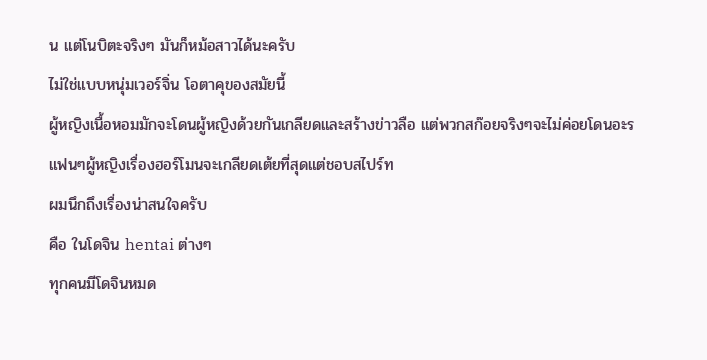น แต่โนบิตะจริงๆ มันก็หม้อสาวได้นะครับ
ไม่ใช่แบบหนุ่มเวอร์จิ่น โอตาคุของสมัยนี้
ผู้หญิงเนื้อหอมมักจะโดนผู้หญิงด้วยกันเกลียดและสร้างข่าวลือ แต่พวกสก๊อยจริงๆจะไม่ค่อยโดนอะร
แฟนๆผู้หญิงเรื่องฮอร์โมนจะเกลียดเต้ยที่สุดแต่ชอบสไปร์ท
ผมนึกถึงเรื่องน่าสนใจครับ
คือ ในโดจิน hentai ต่างๆ
ทุกคนมีโดจินหมด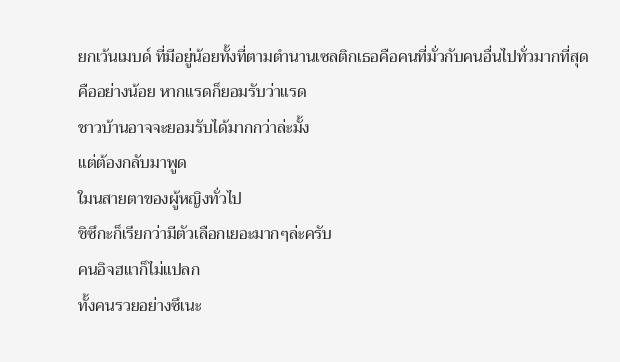ยกเว้นเมบด์ ที่มีอยู่น้อยทั้งที่ตามตำนานเซลติกเธอคือคนที่มั่วกับคนอื่นไปทั่วมากที่สุด
คืออย่างน้อย หากแรดก็ยอมรับว่าแรด
ชาวบ้านอาจจะยอมรับได้มากกว่าล่ะมั้ง
แต่ต้องกลับมาพูด
ใมนสายตาของผู้หญิงทั่วไป
ชิซึกะก็เรียกว่ามีตัวเลือกเยอะมากๆล่ะครับ
คนอิจฮแาก็ไม่แปลก
ทั้งคนรวยอย่างซึเนะ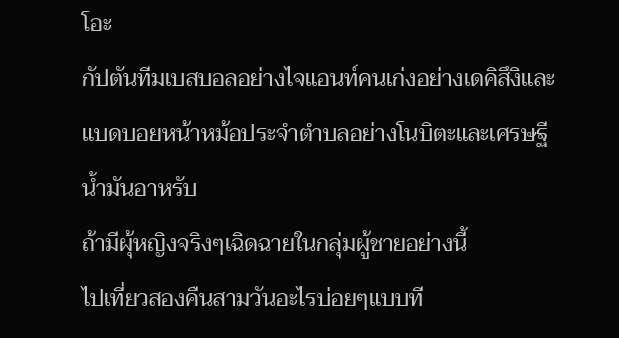โอะ
กัปตันทีมเบสบอลอย่างไจแอนท์คนเก่งอย่างเดคิสึงิและแบดบอยหน้าหม้อประจำตำบลอย่างโนบิตะและเศรษฐีน้ำมันอาหรับ
ถ้ามีผุ้หญิงจริงๆเฉิดฉายในกลุ่มผู้ชายอย่างนี้
ไปเที่ยวสองคืนสามวันอะไรบ่อยๆแบบที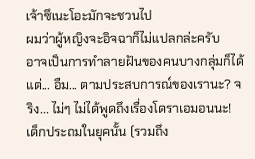เจ้าซึเนะโอะมักจะชวนไป
ผมว่าผู้หญิงจะอิจฉาก็ไม่แปลกล่ะครับ
อาจเป็นการทำลายฝันของคนบางกลุ่มก็ได้ แต่... อืม... ตามประสบการณ์ของเรานะ? จริง... ไม่ๆ ไม่ได้พูดถึงเรื่องโดราเอมอนนะ!
เด็กประถมในยุคนั้น (รวมถึง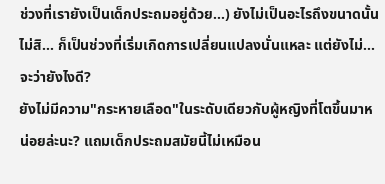ช่วงที่เรายังเป็นเด็กประถมอยู่ด้วย...) ยังไม่เป็นอะไรถึงขนาดนั้น ไม่สิ... ก็เป็นช่วงที่เริ่มเกิดการเปลี่ยนแปลงนั่นแหละ แต่ยังไม่... จะว่ายังไงดี?
ยังไม่มีความ"กระหายเลือด"ในระดับเดียวกับผู้หญิงที่โตขึ้นมาหน่อยล่ะนะ? แถมเด็กประถมสมัยนี้ไม่เหมือน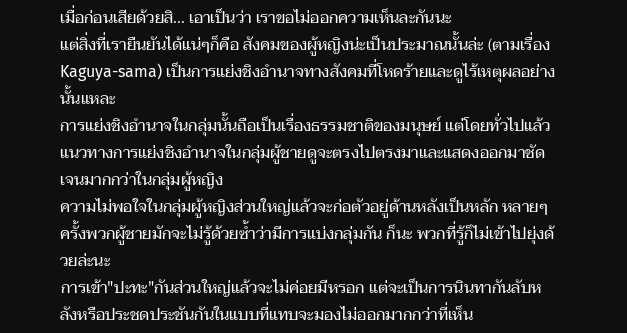เมื่อก่อนเสียด้วยสิ... เอาเป็นว่า เราขอไม่ออกความเห็นละกันนะ
แต่สิ่งที่เรายืนยันได้แน่ๆก็คือ สังคมของผู้หญิงน่ะเป็นประมาณนั้นล่ะ (ตามเรื่อง Kaguya-sama) เป็นการแย่งชิงอำนาจทางสังคมที่โหดร้ายและดูไร้เหตุผลอย่างนั้นแหละ
การแย่งชิงอำนาจในกลุ่มนั้นถือเป็นเรื่องธรรมชาติของมนุษย์ แต่โดยทั่วไปแล้ว แนวทางการแย่งชิงอำนาจในกลุ่มผู้ชายดูจะตรงไปตรงมาและแสดงออกมาชัดเจนมากกว่าในกลุ่มผู้หญิง
ความไม่พอใจในกลุ่มผู้หญิงส่วนใหญ่แล้วจะก่อตัวอยู่ด้านหลังเป็นหลัก หลายๆครั้งพวกผู้ชายมักจะไม่รู้ด้วยซ้ำว่ามีการแบ่งกลุ่มกัน ก็นะ พวกที่รู้ก็ไม่เข้าไปยุ่งด้วยล่ะนะ
การเข้า"ปะทะ"กันส่วนใหญ่แล้วจะไม่ค่อยมีหรอก แต่จะเป็นการนินทากันลับหลังหรือประชดประชันกันในแบบที่แทบจะมองไม่ออกมากกว่าที่เห็น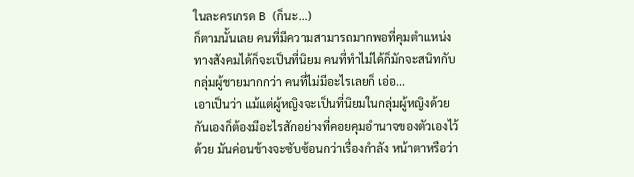ในละครเกรด B (ก็นะ...)
ก็ตามนั้นเลย คนที่มีความสามารถมากพอที่คุมตำแหน่งทางสังคมได้ก็จะเป็นที่นิยม คนที่ทำไม่ได้ก็มักจะสนิทกับกลุ่มผู้ชายมากกว่า คนที่ไม่มีอะไรเลยก็ เอ่อ...
เอาเป็นว่า แม้แต่ผู้หญิงจะเป็นที่นิยมในกลุ่มผู้หญิงด้วยกันเองก็ต้องมีอะไรสักอย่างที่คอยคุมอำนาจของตัวเองไว้ด้วย มันค่อนข้างจะซับซ้อนกว่าเรื่องกำลัง หน้าตาหรือว่า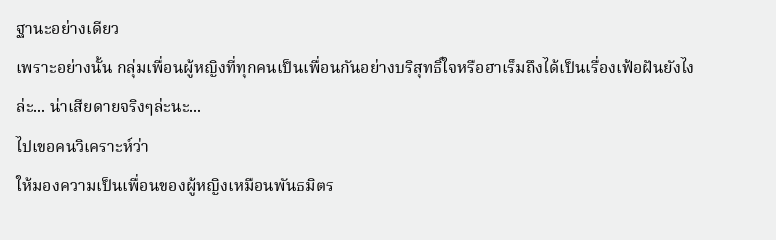ฐานะอย่างเดียว
เพราะอย่างนั้น กลุ่มเพื่อนผู้หญิงที่ทุกคนเป็นเพื่อนกันอย่างบริสุทธิ์ใจหรือฮาเร็มถึงได้เป็นเรื่องเฟ้อฝันยังไงล่ะ... น่าเสียดายจริงๆล่ะนะ...
ไปเขอคนวิเคราะห์ว่า
ให้มองความเป็นเพื่อนของผู้หญิงเหมือนพันธมิตร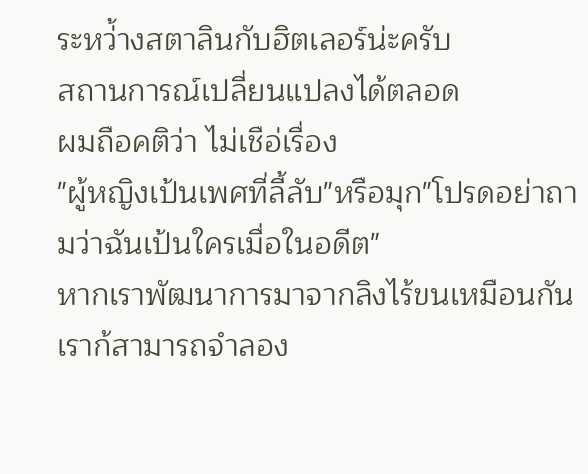ระหว่้างสตาลินกับฮิตเลอร์น่ะครับ
สถานการณ์เปลี่ยนแปลงได้ตลอด
ผมถือคติว่า ไม่เชือ่เรื่อง
"ผู้หญิงเป้นเพศที่ลี้ลับ"หรือมุก"โปรดอย่าถามว่าฉันเป้นใครเมื่อในอดีต"
หากเราพัฒนาการมาจากลิงไร้ขนเหมือนกัน
เราก้สามารถจำลอง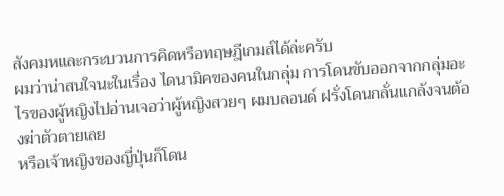สังคมหและกระบวนการคิดหรือทฤษฎีเกมส์ได้ล่ะครับ
ผมว่าน่าสนใจนะในเรื่อง ไดนามิคของคนในกลุ่ม การโดนขับออกจากกลุ่มอะไรของผู้หญิงไปอ่านเจอว่าผู้หญิงสวยๆ ผมบลอนด์ ฝรั่งโดนกลั่นแกล้งจนต้องฆ่าตัวตายเลย
หรือเจ้าหญิงของญี่ปุ่นก็โดน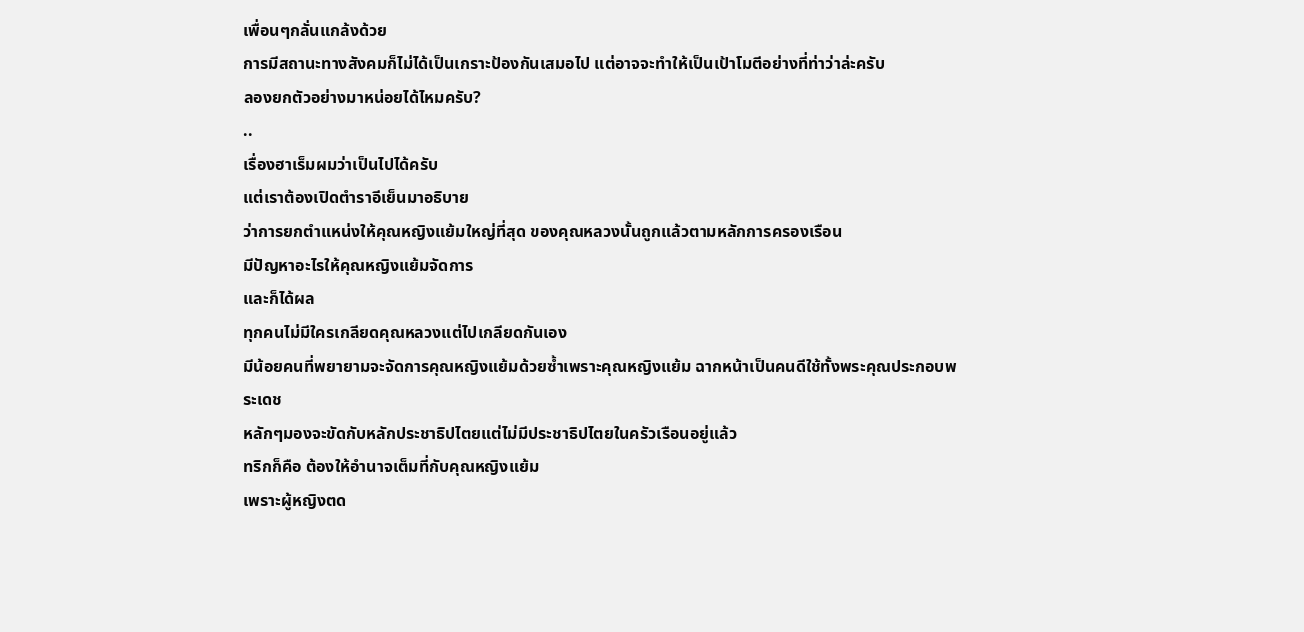เพื่อนๆกลั่นแกล้งด้วย
การมีสถานะทางสังคมก็ไม่ได้เป็นเกราะป้องกันเสมอไป แต่อาจจะทำให้เป็นเป้าโมตีอย่างที่ท่าว่าล่ะครับ
ลองยกตัวอย่างมาหน่อยได้ไหมครับ?
..
เรื่องฮาเร็มผมว่าเป็นไปได้ครับ
แต่เราต้องเปิดตำราอีเย็นมาอธิบาย
ว่าการยกตำแหน่งให้คุณหญิงแย้มใหญ่ที่สุด ของคุณหลวงนั้นถูกแล้วตามหลักการครองเรือน
มีปัญหาอะไรให้คุณหญิงแย้มจัดการ
และก็ได้ผล
ทุกคนไม่มีใครเกลียดคุณหลวงแต่ไปเกลียดกันเอง
มีน้อยคนที่พยายามจะจัดการคุณหญิงแย้มด้วยซ้ำเพราะคุณหญิงแย้ม ฉากหน้าเป็นคนดีใช้ทั้งพระคุณประกอบพระเดช
หลักๆมองจะขัดกับหลักประชาธิปไตยแต่ไม่มีประชาธิปไตยในครัวเรือนอยู่แล้ว
ทริกก็คือ ต้องให้อำนาจเต็มที่กับคุณหญิงแย้ม
เพราะผู้หญิงตด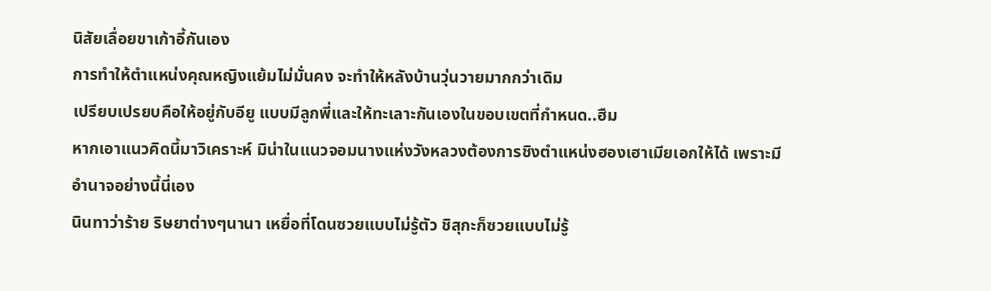นิสัยเลื่อยขาเก้าอี้กันเอง
การทำให้ตำแหน่งคุณหญิงแย้มไม่มั่นคง จะทำให้หลังบ้านวุ่นวายมากกว่าเดิม
เปรียบเปรยบคือให้อยู่กับอียู แบบมีลูกพี่และให้ทะเลาะกันเองในขอบเขตที่กำหนด..ฮืม
หากเอาแนวคิดนี้มาวิเคราะห์ มิน่าในแนวจอมนางแห่งวังหลวงต้องการชิงตำแหน่งฮองเฮาเมียเอกให้ได้ เพราะมีอำนาจอย่างนี้นี่เอง
นินทาว่าร้าย ริษยาต่างๆนานา เหยื่อที่โดนซวยแบบไม่รู้ตัว ชิสุกะก็ซวยแบบไม่รู้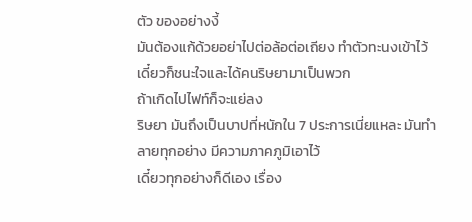ตัว ของอย่างงี้
มันต้องแก้ด้วยอย่าไปต่อล้อต่อเถียง ทำตัวทะนงเข้าไว้ เดี๋ยวก็ชนะใจและได้คนริษยามาเป็นพวก
ถ้าเกิดไปไฟท์ก็จะแย่ลง
ริษยา มันถึงเป็นบาปที่หนักใน 7 ประการเนี่ยแหละ มันทำลายทุกอย่าง มีความภาคภูมิเอาไว้
เดี๋ยวทุกอย่างก็ดีเอง เรื่อง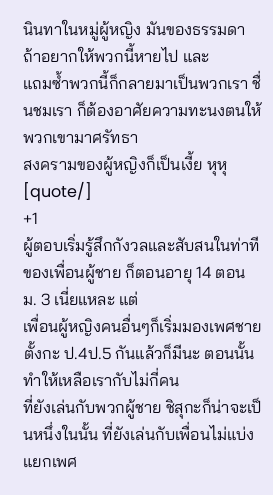นินทาในหมู่ผู้หญิง มันของธรรมดา ถ้าอยากให้พวกนี้หายไป และ
แถมซ้ำพวกนี้ก็กลายมาเป็นพวกเรา ชื่นชมเรา ก็ต้องอาศัยความทะนงตนให้พวกเขามาศรัทธา
สงครามของผู้หญิงก็เป็นเงี้ย หุหุ
[quote/]
+1
ผู้ตอบเริ่มรู้สึกกังวลและสับสนในท่าทีของเพื่อนผู้ชาย ก็ตอนอายุ 14 ตอน ม. 3 เนี่ยแหละ แต่
เพื่อนผู้หญิงคนอื่นๆก็เริ่มมองเพศชายตั้งกะ ป.4ป.5 กันแล้วก็มีนะ ตอนนั้นทำให้เหลือเรากับไม่กี่คน
ที่ยังเล่นกับพวกผู้ชาย ชิสุกะก็น่าจะเป็นหนึ่งในนั้น ที่ยังเล่นกับเพื่อนไม่แบ่งแยกเพศ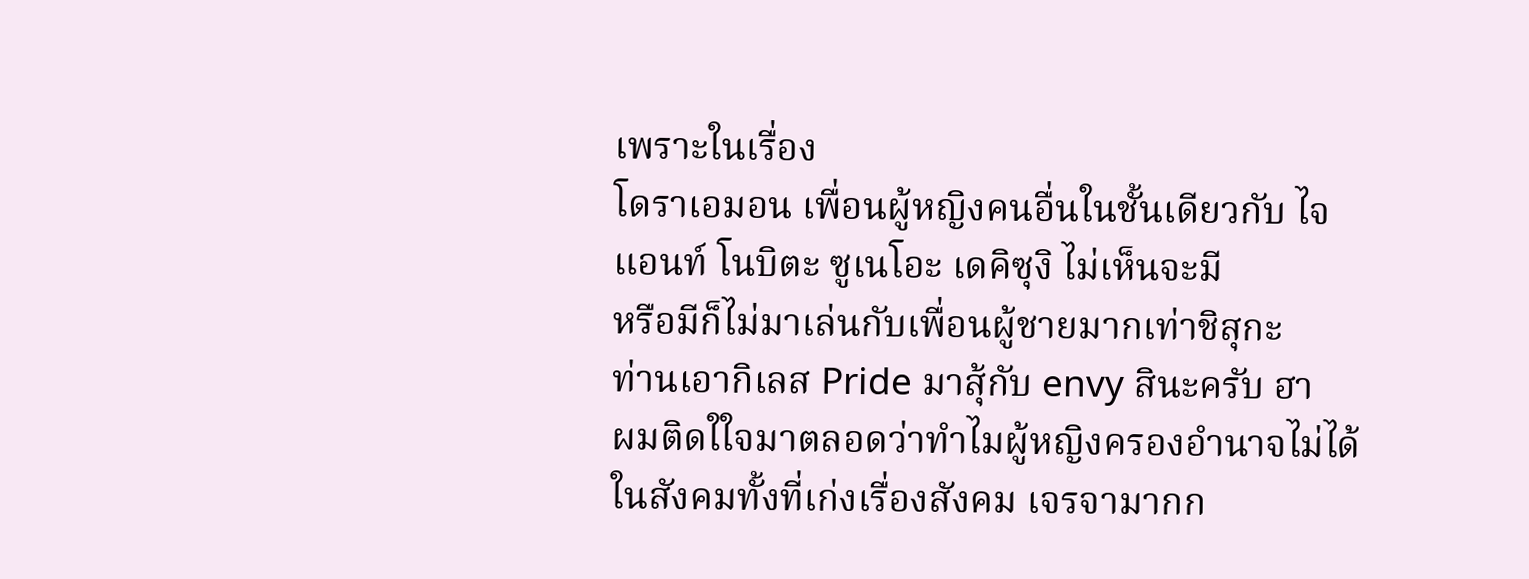เพราะในเรื่อง
โดราเอมอน เพื่อนผู้หญิงคนอื่นในชั้นเดียวกับ ไจแอนท์ โนบิตะ ซูเนโอะ เดคิซุงิ ไม่เห็นจะมี
หรือมีก็ไม่มาเล่นกับเพื่อนผู้ชายมากเท่าชิสุกะ
ท่านเอากิเลส Pride มาสุ้กับ envy สินะครับ ฮา
ผมติดใใจมาตลอดว่าทำไมผู้หญิงครองอำนาจไม่ได้ในสังคมทั้งที่เก่งเรื่องสังคม เจรจามากก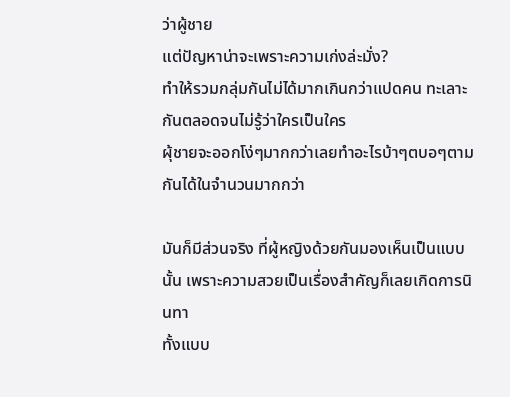ว่าผู้ชาย
แต่ปัญหาน่าจะเพราะความเก่งล่ะมั่ง?
ทำให้รวมกลุ่มกันไม่ได้มากเกินกว่าแปดคน ทะเลาะกันตลอดจนไม่รู้ว่าใครเป็นใคร
ผุ้ชายจะออกโง่ๆมากกว่าเลยทำอะไรบ้าๆตบอๆตามกันได้ในจำนวนมากกว่า

มันก็มีส่วนจริง ที่ผู้หญิงด้วยกันมองเห็นเป็นแบบนั้น เพราะความสวยเป็นเรื่องสำคัญก็เลยเกิดการนินทา
ทั้งแบบ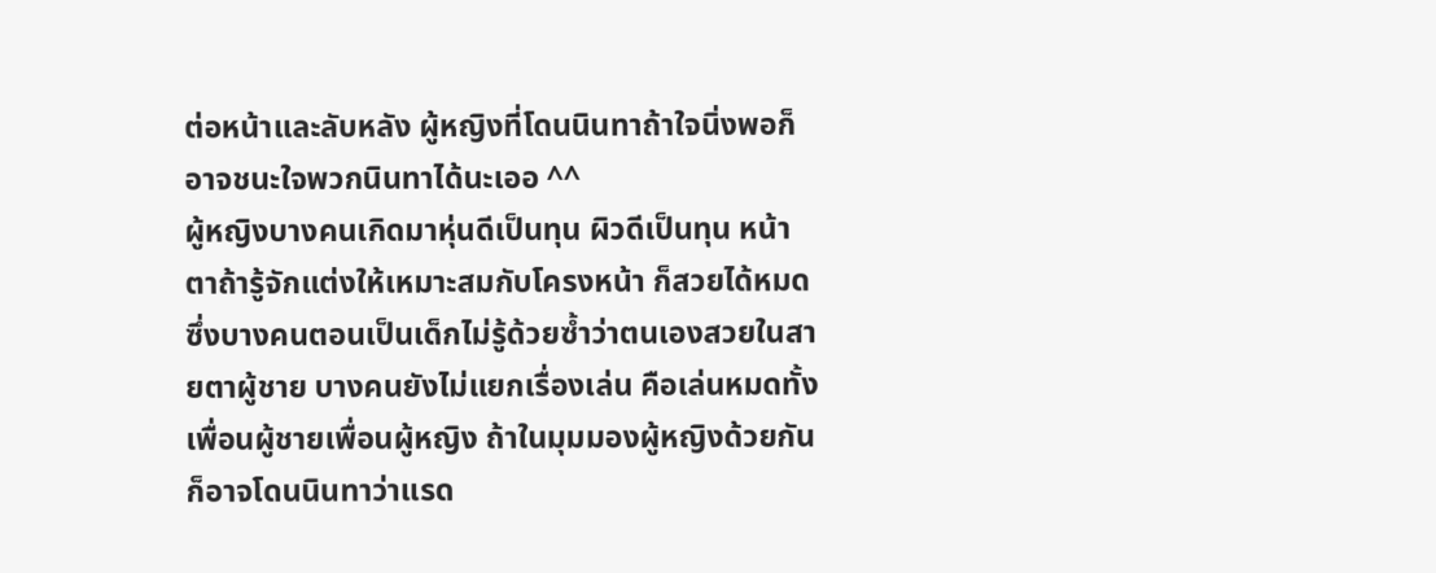ต่อหน้าและลับหลัง ผู้หญิงที่โดนนินทาถ้าใจนิ่งพอก็อาจชนะใจพวกนินทาได้นะเออ ^^
ผู้หญิงบางคนเกิดมาหุ่นดีเป็นทุน ผิวดีเป็นทุน หน้าตาถ้ารู้จักแต่งให้เหมาะสมกับโครงหน้า ก็สวยได้หมด
ซึ่งบางคนตอนเป็นเด็กไม่รู้ด้วยซ้ำว่าตนเองสวยในสายตาผู้ชาย บางคนยังไม่แยกเรื่องเล่น คือเล่นหมดทั้ง
เพื่อนผู้ชายเพื่อนผู้หญิง ถ้าในมุมมองผู้หญิงด้วยกันก็อาจโดนนินทาว่าแรด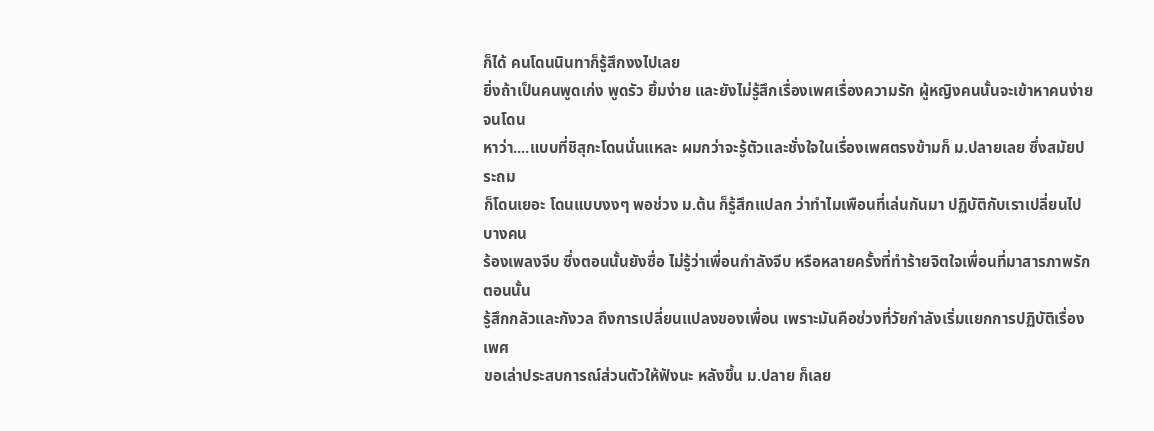ก็ได้ คนโดนนินทาก็รู้สึกงงไปเลย
ยิ่งถ้าเป็นคนพูดเก่ง พูดรัว ยิ้มง่าย และยังไม่รู้สึกเรื่องเพศเรื่องความรัก ผู้หญิงคนนั้นจะเข้าหาคนง่าย จนโดน
หาว่า....แบบที่ชิสุกะโดนนั่นแหละ ผมกว่าจะรู้ตัวและชั่งใจในเรื่องเพศตรงข้ามก็ ม.ปลายเลย ซึ่งสมัยประถม
ก็โดนเยอะ โดนแบบงงๆ พอช่วง ม.ต้น ก็รู้สึกแปลก ว่าทำไมเพือนที่เล่นกันมา ปฏิบัติกับเราเปลี่ยนไป บางคน
ร้องเพลงจีบ ซึ่งตอนนั้นยังซื่อ ไม่รู้ว่าเพื่อนกำลังจีบ หรือหลายครั้งที่ทำร้ายจิตใจเพื่อนที่มาสารภาพรัก ตอนนั้น
รู้สึกกลัวและกังวล ถึงการเปลี่ยนแปลงของเพื่อน เพราะมันคือช่วงที่วัยกำลังเริ่มแยกการปฏิบัติเรื่องเพศ
ขอเล่าประสบการณ์ส่วนตัวให้ฟังนะ หลังขึ้น ม.ปลาย ก็เลย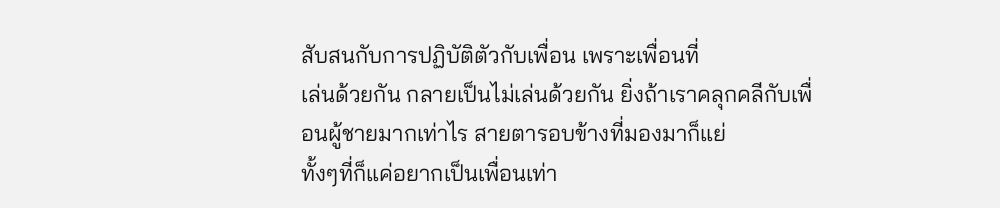สับสนกับการปฏิบัติตัวกับเพื่อน เพราะเพื่อนที่
เล่นด้วยกัน กลายเป็นไม่เล่นด้วยกัน ยิ่งถ้าเราคลุกคลีกับเพื่อนผู้ชายมากเท่าไร สายตารอบข้างที่มองมาก็แย่
ทั้งๆที่ก็แค่อยากเป็นเพื่อนเท่า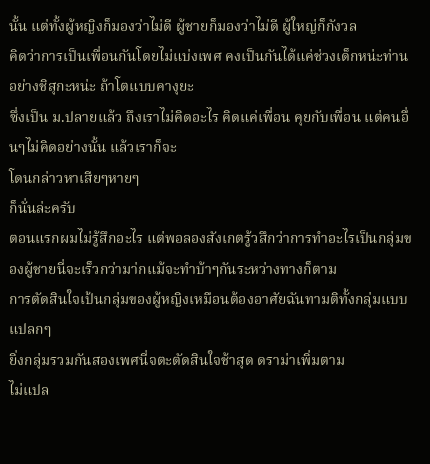นั้น แต่ทั้งผู้หญิงก็มองว่าไม่ดี ผู้ชายก็มองว่าไม่ดี ผู้ใหญ่ก็กังวล
คิดว่าการเป็นเพื่อนกันโดยไม่แบ่งเพศ คงเป็นกันได้แค่ช่วงเด็กหน่ะท่าน อย่างชิสุกะหน่ะ ถ้าโตแบบคางุยะ
ซึ่งเป็น ม.ปลายแล้ว ถึงเราไม่คิดอะไร คิดแค่เพื่อน คุยกับเพื่อน แต่คนอื่นๆไม่คิดอย่างนั้น แล้วเราก็จะ
โดนกล่าวหาเสียๆหายๆ
ก็นั่นล่ะครับ
ตอนแรกผมไม่รู้สึกอะไร แต่พอลองสังเกตรู้วสึกว่าการทำอะไรเป็นกลุ่มของผู้ชายนี่จะเร็วกว่ามา่กแม้จะทำบ้าๆกันระหว่างทางก็ตาม
การตัดสินใจเป้นกลุ่มของผู้หญิงเหมือนต้องอาศัยฉันทามติทั้งกลุ่มแบบแปลกๆ
ยิ่งกลุ่มรวมกันสองเพศนี่จตะตัดสินใจช้าสุด ดราม่าเพิ่มตาม
ไม่แปล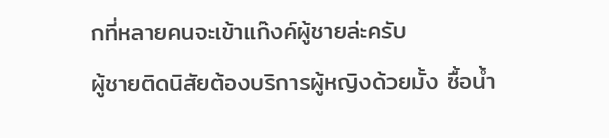กที่หลายคนจะเข้าแก๊งค์ผู้ชายล่ะครับ
ผู้ชายติดนิสัยต้องบริการผู้หญิงด้วยมั้ง ซื้อน้ำ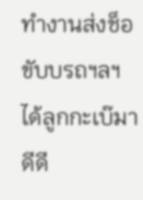ทำงานส่งช็อขับบรถฯลฯ
ได้ลูกกะเบ๊มาดีดี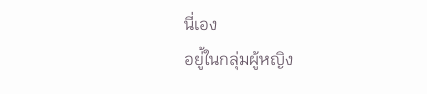นี่เอง
อยู่้ในกลุ่มผู้หญิง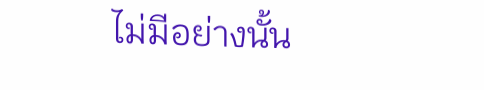ไม่มีอย่างนั้น